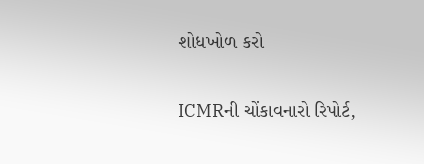શોધખોળ કરો

ICMRની ચોંકાવનારો રિપોર્ટ,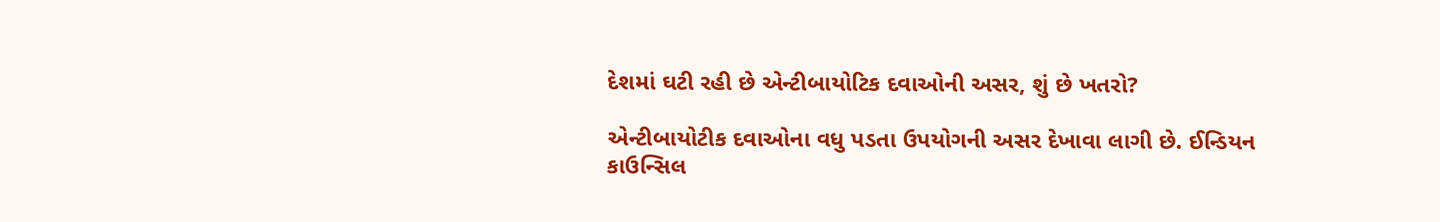દેશમાં ઘટી રહી છે એન્ટીબાયોટિક દવાઓની અસર, શું છે ખતરો?

એન્ટીબાયોટીક દવાઓના વધુ પડતા ઉપયોગની અસર દેખાવા લાગી છે. ઈન્ડિયન કાઉન્સિલ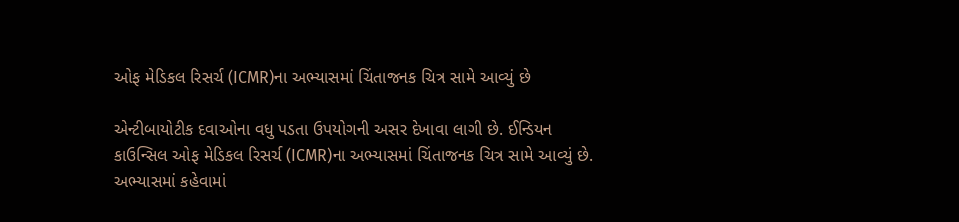ઓફ મેડિકલ રિસર્ચ (ICMR)ના અભ્યાસમાં ચિંતાજનક ચિત્ર સામે આવ્યું છે

એન્ટીબાયોટીક દવાઓના વધુ પડતા ઉપયોગની અસર દેખાવા લાગી છે. ઈન્ડિયન કાઉન્સિલ ઓફ મેડિકલ રિસર્ચ (ICMR)ના અભ્યાસમાં ચિંતાજનક ચિત્ર સામે આવ્યું છે. અભ્યાસમાં કહેવામાં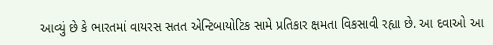આવ્યું છે કે ભારતમાં વાયરસ સતત એન્ટિબાયોટિક સામે પ્રતિકાર ક્ષમતા વિકસાવી રહ્યા છે. આ દવાઓ આ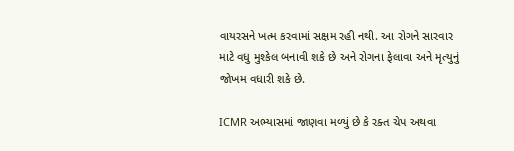વાયરસને ખત્મ કરવામાં સક્ષમ રહી નથી. આ રોગને સારવાર માટે વધુ મુશ્કેલ બનાવી શકે છે અને રોગના ફેલાવા અને મૃત્યુનું જોખમ વધારી શકે છે.

ICMR અભ્યાસમાં જાણવા મળ્યું છે કે રક્ત ચેપ અથવા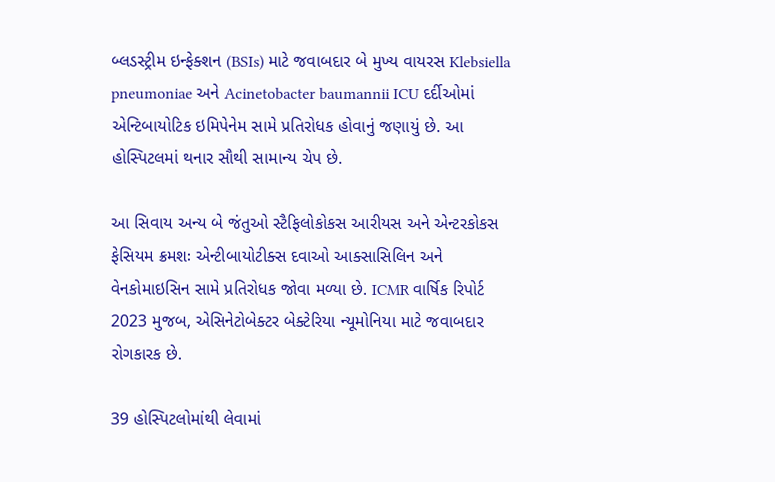બ્લડસ્ટ્રીમ ઇન્ફેક્શન (BSIs) માટે જવાબદાર બે મુખ્ય વાયરસ Klebsiella pneumoniae અને Acinetobacter baumannii ICU દર્દીઓમાં એન્ટિબાયોટિક ઇમિપેનેમ સામે પ્રતિરોધક હોવાનું જણાયું છે. આ હોસ્પિટલમાં થનાર સૌથી સામાન્ય ચેપ છે.

આ સિવાય અન્ય બે જંતુઓ સ્ટૈફિલોકોકસ આરીયસ અને એન્ટરકોકસ ફેસિયમ ક્રમશઃ એન્ટીબાયોટીક્સ દવાઓ આક્સાસિલિન અને વેનકોમાઇસિન સામે પ્રતિરોધક જોવા મળ્યા છે. ICMR વાર્ષિક રિપોર્ટ 2023 મુજબ, એસિનેટોબેક્ટર બેક્ટેરિયા ન્યૂમોનિયા માટે જવાબદાર રોગકારક છે.

39 હોસ્પિટલોમાંથી લેવામાં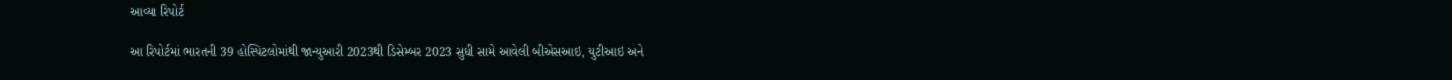આવ્યા રિપોર્ટ

આ રિપોર્ટમાં ભારતની 39 હોસ્પિટલોમાંથી જાન્યુઆરી 2023થી ડિસેમ્બર 2023 સુધી સામે આવેલી બીએસઆઇ, યુટીઆઇ અને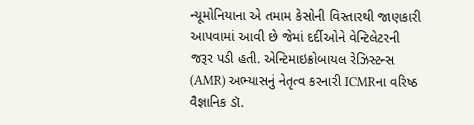ન્યૂમોનિયાના એ તમામ કેસોની વિસ્તારથી જાણકારી આપવામાં આવી છે જેમાં દર્દીઓને વેન્ટિલેટરની જરૂર પડી હતી. એન્ટિમાઇક્રોબાયલ રેઝિસ્ટન્સ (AMR) અભ્યાસનું નેતૃત્વ કરનારી ICMRના વરિષ્ઠ વૈજ્ઞાનિક ડૉ.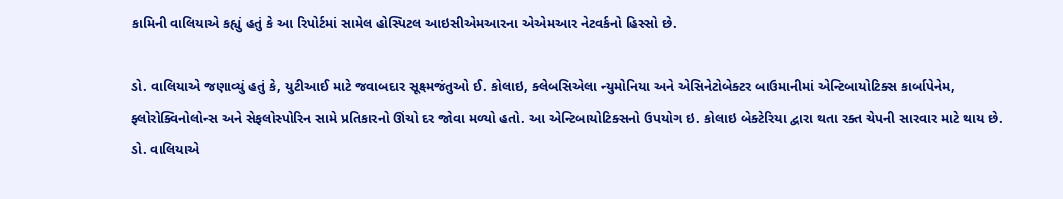કામિની વાલિયાએ કહ્યું હતું કે આ રિપોર્ટમાં સામેલ હોસ્પિટલ આઇસીએમઆરના એએમઆર નેટવર્કનો હિસ્સો છે.

ડો. વાલિયાએ જણાવ્યું હતું કે, યુટીઆઈ માટે જવાબદાર સૂક્ષ્મજંતુઓ ઈ. કોલાઇ, ક્લેબસિએલા ન્યુમોનિયા અને એસિનેટોબેક્ટર બાઉમાનીમાં એન્ટિબાયોટિક્સ કાર્બાપેનેમ, ફ્લોરોક્વિનોલોન્સ અને સેફલોસ્પોરિન સામે પ્રતિકારનો ઊંચો દર જોવા મળ્યો હતો. આ એન્ટિબાયોટિક્સનો ઉપયોગ ઇ. કોલાઇ બેક્ટેરિયા દ્વારા થતા રક્ત ચેપની સારવાર માટે થાય છે. ડો. વાલિયાએ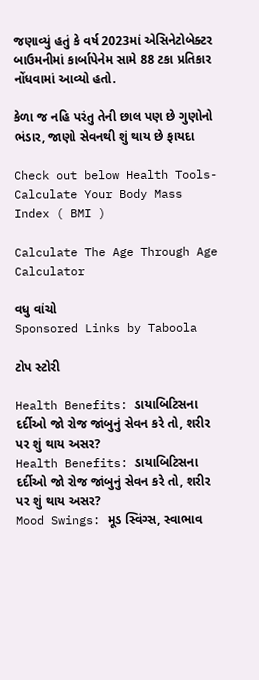જણાવ્યું હતું કે વર્ષ 2023માં એસિનેટોબેક્ટર બાઉમનીમાં કાર્બાપેનેમ સામે 88 ટકા પ્રતિકાર નોંધવામાં આવ્યો હતો.

કેળા જ નહિ પરંતુ તેની છાલ પણ છે ગુણોનો ભંડાર, જાણો સેવનથી શું થાય છે ફાયદા

Check out below Health Tools-
Calculate Your Body Mass Index ( BMI )

Calculate The Age Through Age Calculator

વધુ વાંચો
Sponsored Links by Taboola

ટોપ સ્ટોરી

Health Benefits: ડાયાબિટિસના દર્દીઓ જો રોજ જાંબુનું સેવન કરે તો, શરીર પર શું થાય અસર?
Health Benefits: ડાયાબિટિસના દર્દીઓ જો રોજ જાંબુનું સેવન કરે તો, શરીર પર શું થાય અસર?
Mood Swings: મૂડ સ્વિંગ્સ, સ્વાભાવ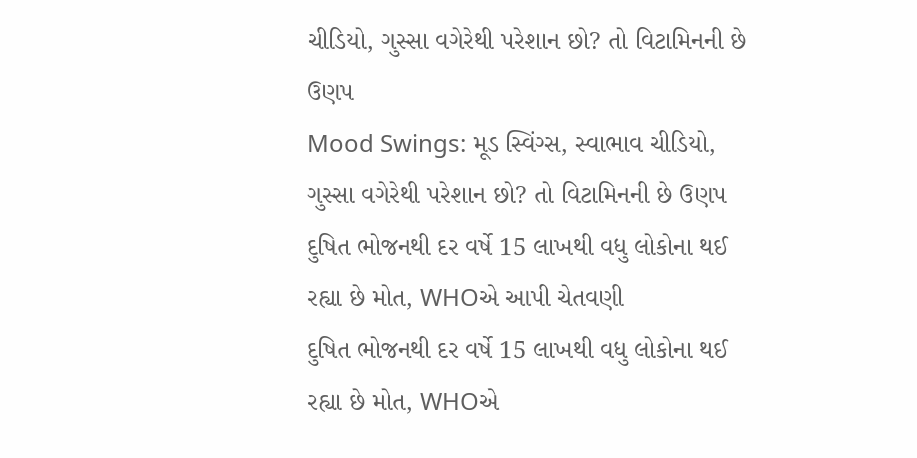ચીડિયો, ગુસ્સા વગેરેથી પરેશાન છો? તો વિટામિનની છે ઉણપ
Mood Swings: મૂડ સ્વિંગ્સ, સ્વાભાવ ચીડિયો, ગુસ્સા વગેરેથી પરેશાન છો? તો વિટામિનની છે ઉણપ
દુષિત ભોજનથી દર વર્ષે 15 લાખથી વધુ લોકોના થઈ રહ્યા છે મોત, WHOએ આપી ચેતવણી
દુષિત ભોજનથી દર વર્ષે 15 લાખથી વધુ લોકોના થઈ રહ્યા છે મોત, WHOએ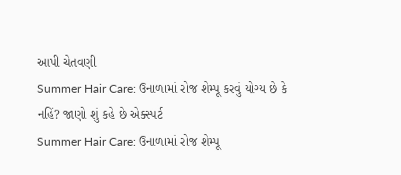આપી ચેતવણી
Summer Hair Care: ઉનાળામાં રોજ શેમ્પૂ કરવું યોગ્ય છે કે નહિં? જાણો શું કહે છે એક્સ્પર્ટ
Summer Hair Care: ઉનાળામાં રોજ શેમ્પૂ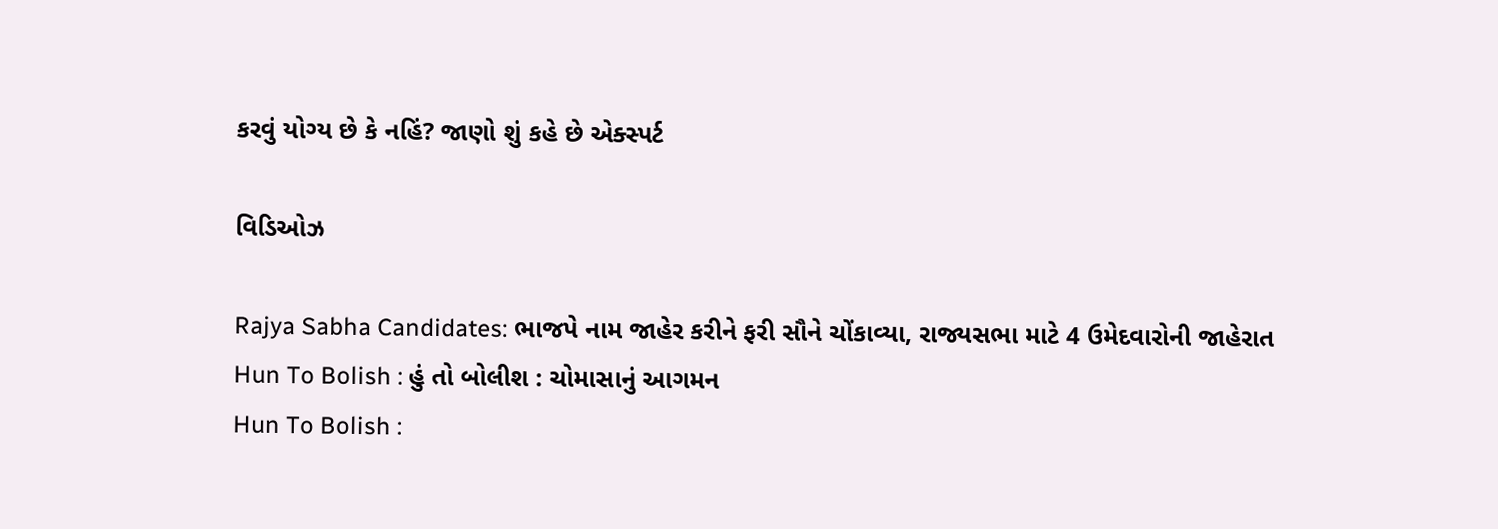કરવું યોગ્ય છે કે નહિં? જાણો શું કહે છે એક્સ્પર્ટ

વિડિઓઝ

Rajya Sabha Candidates: ભાજપે નામ જાહેર કરીને ફરી સૌને ચોંકાવ્યા, રાજ્યસભા માટે 4 ઉમેદવારોની જાહેરાત
Hun To Bolish : હું તો બોલીશ : ચોમાસાનું આગમન
Hun To Bolish :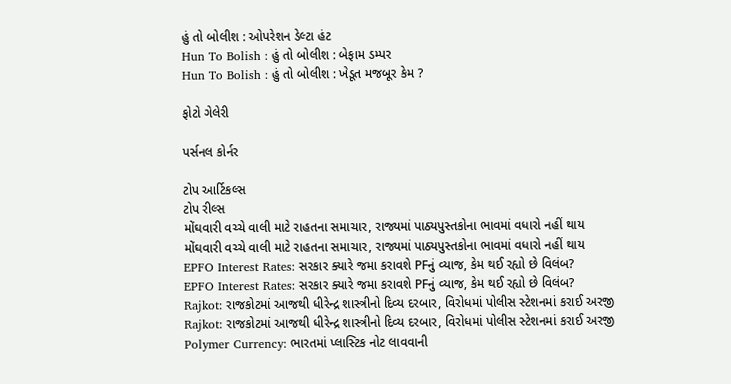હું તો બોલીશ : ઓપરેશન ડેલ્ટા હંટ
Hun To Bolish : હું તો બોલીશ : બેફામ ડમ્પર
Hun To Bolish : હું તો બોલીશ : ખેડૂત મજબૂર કેમ ?

ફોટો ગેલેરી

પર્સનલ કોર્નર

ટોપ આર્ટિકલ્સ
ટોપ રીલ્સ
મોંઘવારી વચ્ચે વાલી માટે રાહતના સમાચાર, રાજ્યમાં પાઠ્યપુસ્તકોના ભાવમાં વધારો નહીં થાય
મોંઘવારી વચ્ચે વાલી માટે રાહતના સમાચાર, રાજ્યમાં પાઠ્યપુસ્તકોના ભાવમાં વધારો નહીં થાય
EPFO Interest Rates: સરકાર ક્યારે જમા કરાવશે PFનું વ્યાજ, કેમ થઈ રહ્યો છે વિલંબ?
EPFO Interest Rates: સરકાર ક્યારે જમા કરાવશે PFનું વ્યાજ, કેમ થઈ રહ્યો છે વિલંબ?
Rajkot: રાજકોટમાં આજથી ધીરેન્દ્ર શાસ્ત્રીનો દિવ્ય દરબાર, વિરોધમાં પોલીસ સ્ટેશનમાં કરાઈ અરજી
Rajkot: રાજકોટમાં આજથી ધીરેન્દ્ર શાસ્ત્રીનો દિવ્ય દરબાર, વિરોધમાં પોલીસ સ્ટેશનમાં કરાઈ અરજી
Polymer Currency: ભારતમાં પ્લાસ્ટિક નોટ લાવવાની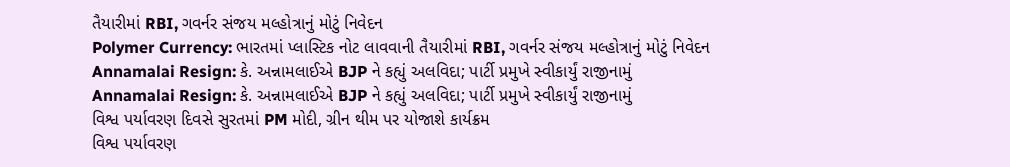તૈયારીમાં RBI, ગવર્નર સંજય મલ્હોત્રાનું મોટું નિવેદન
Polymer Currency: ભારતમાં પ્લાસ્ટિક નોટ લાવવાની તૈયારીમાં RBI, ગવર્નર સંજય મલ્હોત્રાનું મોટું નિવેદન
Annamalai Resign: કે. અન્નામલાઈએ BJP ને કહ્યું અલવિદા; પાર્ટી પ્રમુખે સ્વીકાર્યું રાજીનામું
Annamalai Resign: કે. અન્નામલાઈએ BJP ને કહ્યું અલવિદા; પાર્ટી પ્રમુખે સ્વીકાર્યું રાજીનામું
વિશ્વ પર્યાવરણ દિવસે સુરતમાં PM મોદી, ગ્રીન થીમ પર યોજાશે કાર્યક્રમ
વિશ્વ પર્યાવરણ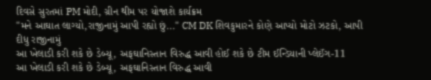દિવસે સુરતમાં PM મોદી, ગ્રીન થીમ પર યોજાશે કાર્યક્રમ
"મને આઘાત લાગ્યો,રાજીનામું આપી રહ્યો છું..." CM DK શિવકુમારને કોણે આપ્યો મોટો ઝટકો, આપી દીધુ રાજીનામું
આ ખેલાડી કરી શકે છે ડેબ્યૂ, અફઘાનિસ્તાન વિરુદ્ધ આવી હોઈ શકે છે ટીમ ઈન્ડિયાની પ્લેઈંગ-11
આ ખેલાડી કરી શકે છે ડેબ્યૂ, અફઘાનિસ્તાન વિરુદ્ધ આવી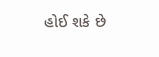હોઈ શકે છે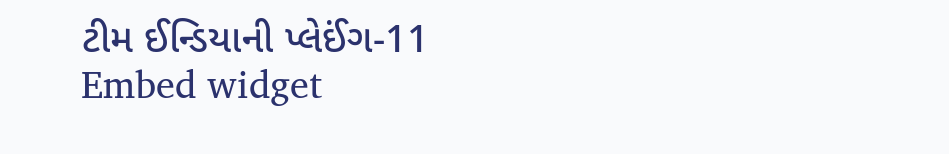ટીમ ઈન્ડિયાની પ્લેઈંગ-11
Embed widget